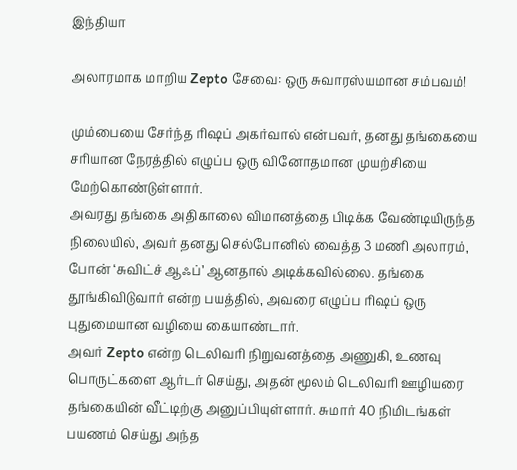இந்தியா

அலாரமாக மாறிய Zepto சேவை: ஒரு சுவாரஸ்யமான சம்பவம்!

மும்பையை சேர்ந்த ரிஷப் அகர்வால் என்பவர், தனது தங்கையை சரியான நேரத்தில் எழுப்ப ஒரு வினோதமான முயற்சியை மேற்கொண்டுள்ளார்.
அவரது தங்கை அதிகாலை விமானத்தை பிடிக்க வேண்டியிருந்த நிலையில், அவர் தனது செல்போனில் வைத்த 3 மணி அலாரம், போன் ‘சுவிட்ச் ஆஃப்’ ஆனதால் அடிக்கவில்லை. தங்கை தூங்கிவிடுவார் என்ற பயத்தில், அவரை எழுப்ப ரிஷப் ஒரு புதுமையான வழியை கையாண்டார்.
அவர் Zepto என்ற டெலிவரி நிறுவனத்தை அணுகி, உணவு பொருட்களை ஆர்டர் செய்து, அதன் மூலம் டெலிவரி ஊழியரை தங்கையின் வீட்டிற்கு அனுப்பியுள்ளார். சுமார் 40 நிமிடங்கள் பயணம் செய்து அந்த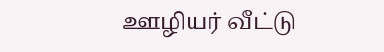ஊழியர் வீட்டு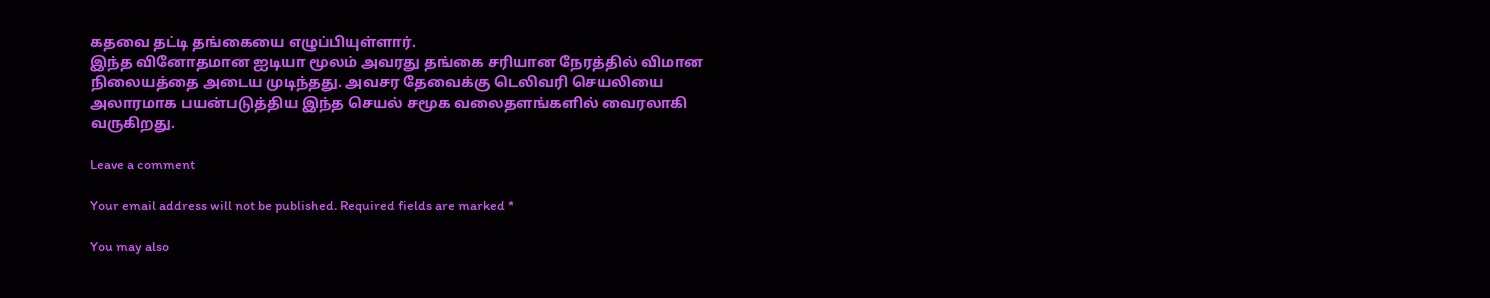கதவை தட்டி தங்கையை எழுப்பியுள்ளார்.
இந்த வினோதமான ஐடியா மூலம் அவரது தங்கை சரியான நேரத்தில் விமான நிலையத்தை அடைய முடிந்தது. அவசர தேவைக்கு டெலிவரி செயலியை அலாரமாக பயன்படுத்திய இந்த செயல் சமூக வலைதளங்களில் வைரலாகி வருகிறது.

Leave a comment

Your email address will not be published. Required fields are marked *

You may also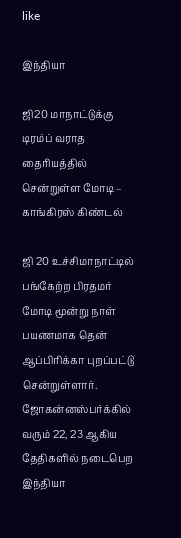like

இந்தியா

ஜி20 மாநாட்டுக்கு டிரம்ப் வராத தைரியத்தில் சென்றுள்ள மோடி – காங்கிரஸ் கிண்டல்

ஜி 20 உச்சிமாநாட்டில் பங்கேற்ற பிரதமர் மோடி மூன்று நாள் பயணமாக தென் ஆப்பிரிக்கா புறப்பட்டு சென்றுள்ளார். ஜோகன்னஸ்பர்க்கில் வரும் 22, 23 ஆகிய தேதிகளில் நடைபெற
இந்தியா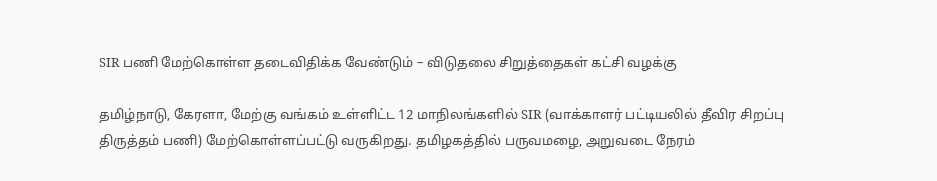SIR பணி மேற்கொள்ள தடைவிதிக்க வேண்டும் – விடுதலை சிறுத்தைகள் கட்சி வழக்கு

தமிழ்நாடு, கேரளா, மேற்கு வங்கம் உள்ளிட்ட 12 மாநிலங்களில் SIR (வாக்காளர் பட்டியலில் தீவிர சிறப்பு திருத்தம் பணி) மேற்கொள்ளப்பட்டு வருகிறது. தமிழகத்தில் பருவமழை, அறுவடை நேரம்